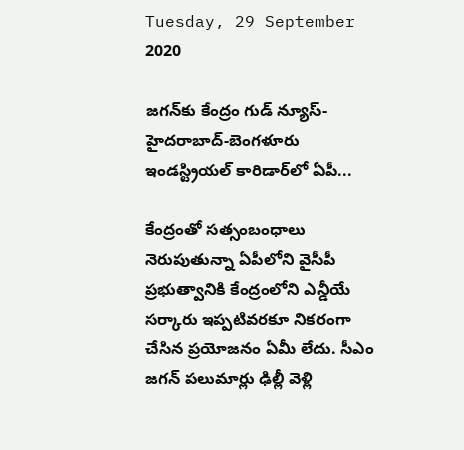Tuesday, 29 September 2020

జగన్‌కు కేంద్రం గుడ్‌ న్యూస్‌- హైదరాబాద్‌-బెంగళూరు ఇండస్ట్రియల్‌ కారిడార్‌లో ఏపీ...

కేంద్రంతో సత్సంబంధాలు నెరుపుతున్నా ఏపీలోని వైసీపీ ప్రభుత్వానికి కేంద్రంలోని ఎన్డీయే సర్కారు ఇప్పటివరకూ నికరంగా చేసిన ప్రయోజనం ఏమీ లేదు. సీఎం జగన్‌ పలుమార్లు ఢిల్లీ వెళ్లి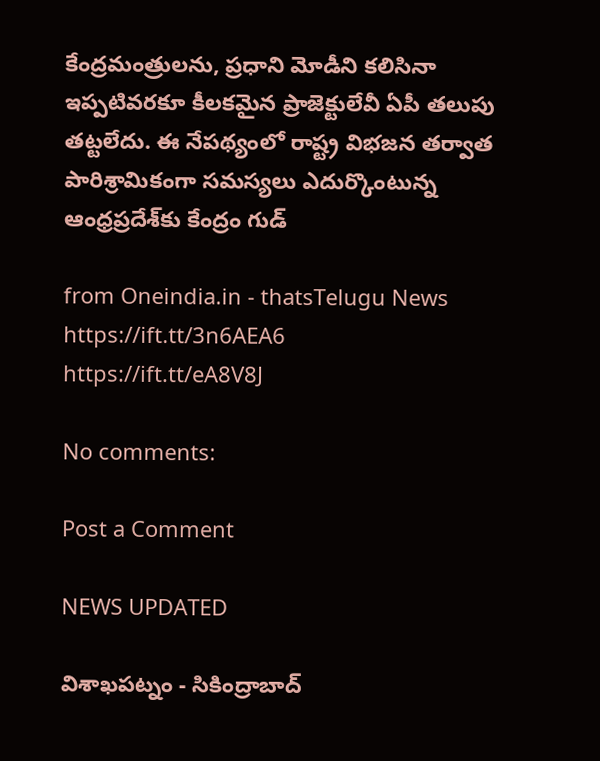కేంద్రమంత్రులను, ప్రధాని మోడీని కలిసినా ఇప్పటివరకూ కీలకమైన ప్రాజెక్టులేవీ ఏపీ తలుపు తట్టలేదు. ఈ నేపథ్యంలో రాష్ట్ర విభజన తర్వాత పారిశ్రామికంగా సమస్యలు ఎదుర్కొంటున్న ఆంధ్రప్రదేశ్‌కు కేంద్రం గుడ్‌

from Oneindia.in - thatsTelugu News https://ift.tt/3n6AEA6
https://ift.tt/eA8V8J

No comments:

Post a Comment

NEWS UPDATED

విశాఖపట్నం - సికింద్రాబాద్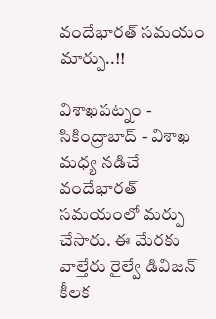వందేభారత్ సమయం మార్పు..!!

విశాఖపట్నం - సికింద్రాబాద్ - విశాఖ మధ్య నడిచే వందేభారత్ సమయంలో మర్పు చేసారు. ఈ మేరకు వాల్తేరు రైల్వే డివిజన్ కీలక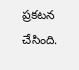ప్రకటన చేసింది.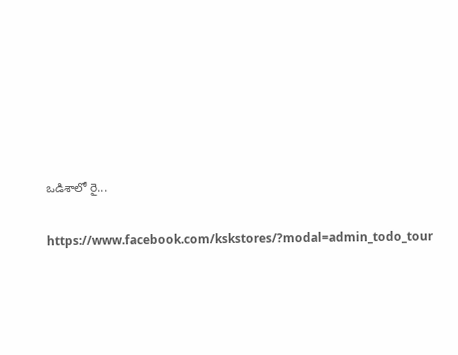ఒడిశాలో రై...

https://www.facebook.com/kskstores/?modal=admin_todo_tour